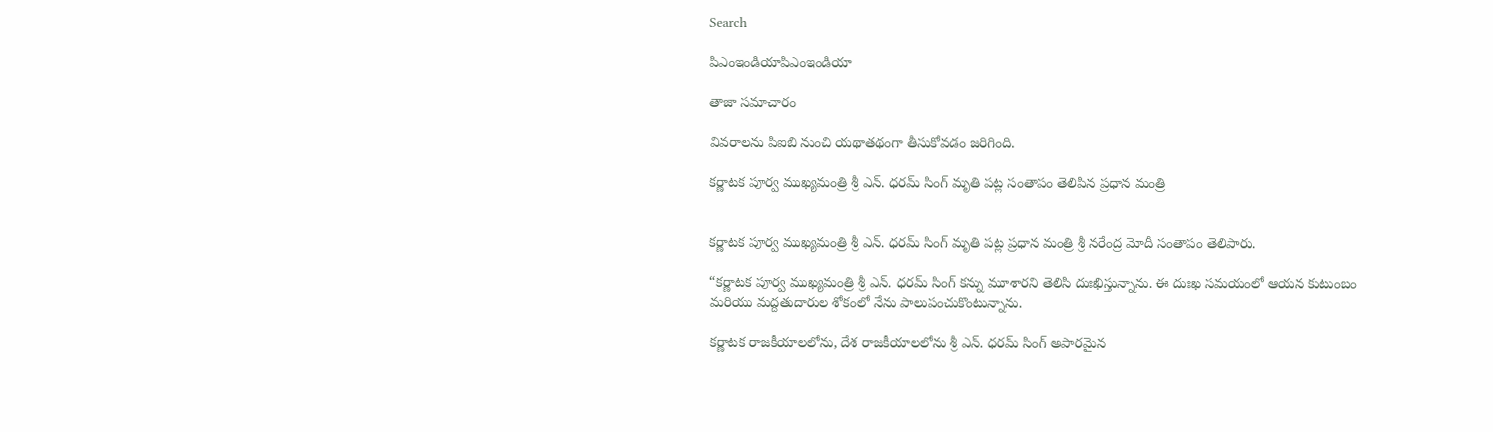Search

పిఎంఇండియాపిఎంఇండియా

తాజా స‌మాచారం

వివరాలను పిఐబి నుంచి యథాతథంగా తీసుకోవడం జరిగింది.

క‌ర్ణాట‌క పూర్వ ముఖ్య‌మంత్రి శ్రీ ఎన్‌. ధ‌ర‌మ్ సింగ్ మృతి ప‌ట్ల సంతాపం తెలిపిన ప్ర‌ధాన మంత్రి


క‌ర్ణాట‌క పూర్వ ముఖ్య‌మంత్రి శ్రీ ఎన్‌. ధ‌ర‌మ్ సింగ్ మృతి ప‌ట్ల ప్ర‌ధాన మంత్రి శ్రీ న‌రేంద్ర మోదీ సంతాపం తెలిపారు.

“క‌ర్ణాట‌క పూర్వ ముఖ్య‌మంత్రి శ్రీ ఎన్‌. ధ‌ర‌మ్ సింగ్ క‌న్ను మూశార‌ని తెలిసి దుఃఖిస్తున్నాను. ఈ దుఃఖ స‌మ‌యంలో ఆయ‌న కుటుంబం మ‌రియు మ‌ద్ద‌తుదారుల శోకంలో నేను పాలుపంచుకొంటున్నాను.

క‌ర్ణాట‌క రాజ‌కీయాల‌లోను, దేశ రాజ‌కీయాల‌లోను శ్రీ ఎన్‌. ధ‌ర‌మ్ సింగ్ అపార‌మైన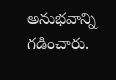అనుభ‌వాన్ని గ‌డించారు.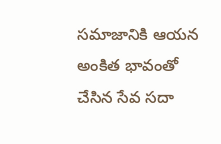స‌మాజానికి ఆయ‌న అంకిత భావంతో చేసిన సేవ స‌దా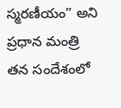స్మ‌ర‌ణీయం” అని ప్ర‌ధాన మంత్రి త‌న సందేశంలో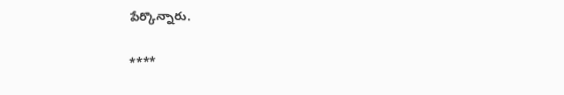పేర్కొన్నారు.

****